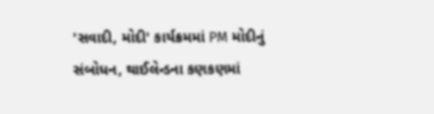'સવાદી, મોદી' કાર્યક્રમમાં PM મોદીનું સંબોધન, થાઈલેન્ડના કણકણમાં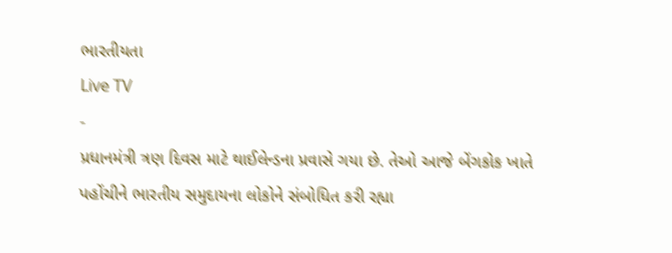ભારતીયતા
Live TV
-
પ્રધાનમંત્રી ત્રણ દિવસ માટે થાઈલેન્ડના પ્રવાસે ગયા છે. તેઓ આજે બેંગકોક ખાતે પહોંચીને ભારતીય સમુદાયના લોકોને સંબોધિત કરી રહ્યા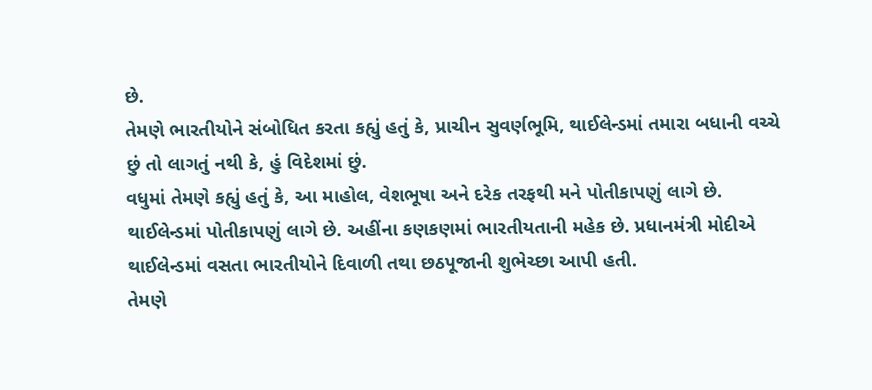છે.
તેમણે ભારતીયોને સંબોધિત કરતા કહ્યું હતું કે, પ્રાચીન સુવર્ણભૂમિ, થાઈલેન્ડમાં તમારા બધાની વચ્ચે છું તો લાગતું નથી કે, હું વિદેશમાં છું.
વધુમાં તેમણે કહ્યું હતું કે, આ માહોલ, વેશભૂષા અને દરેક તરફથી મને પોતીકાપણું લાગે છે. થાઈલેન્ડમાં પોતીકાપણું લાગે છે. અહીંના કણકણમાં ભારતીયતાની મહેક છે. પ્રધાનમંત્રી મોદીએ થાઈલેન્ડમાં વસતા ભારતીયોને દિવાળી તથા છઠપૂજાની શુભેચ્છા આપી હતી.
તેમણે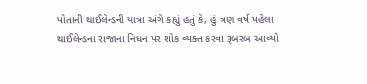પોતાની થાઈલેન્ડની યાત્રા અંગે કહ્યું હતું કે, હું ત્રણ વર્ષ પહેલા થાઈલેન્ડના રાજાના નિધન પર શોક વ્યક્ત કરવા રૂબરબ આવ્યો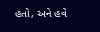હતો, અને હવે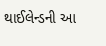થાઈલેન્ડની આ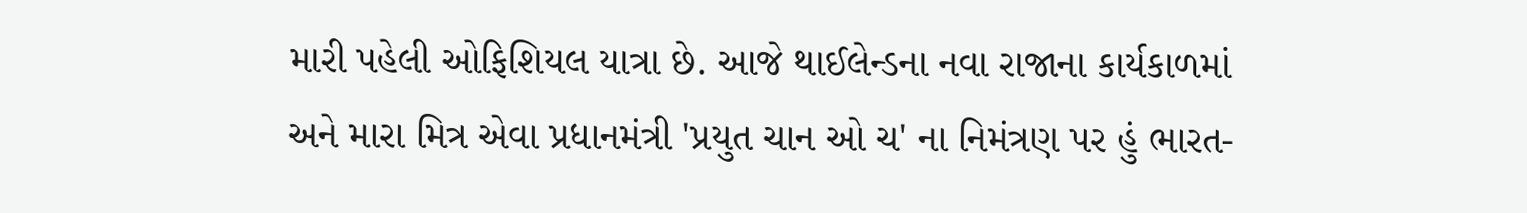મારી પહેલી ઓફિશિયલ યાત્રા છે. આજે થાઈલેન્ડના નવા રાજાના કાર્યકાળમાં અને મારા મિત્ર એવા પ્રધાનમંત્રી 'પ્રયુત ચાન ઓ ચ' ના નિમંત્રણ પર હું ભારત-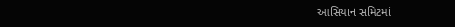આસિયાન સમિટમાં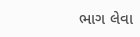ભાગ લેવા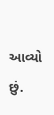આવ્યો છું.